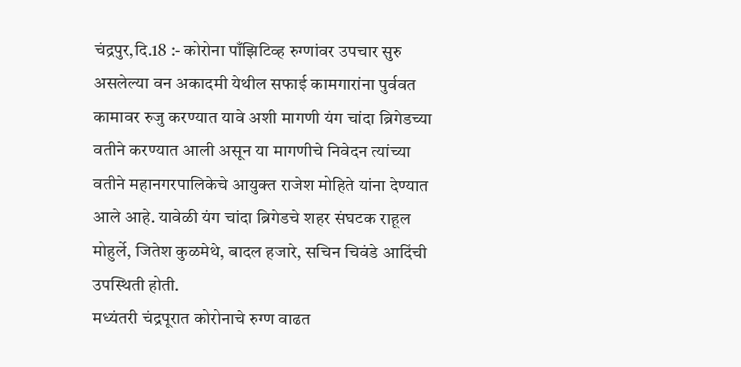चंद्रपुर,दि.18 :- कोरोना पाँझिटिव्ह रुग्णांवर उपचार सुरु असलेल्या वन अकादमी येथील सफाई कामगारांना पुर्ववत कामावर रुजु करण्यात यावे अशी मागणी यंग चांदा ब्रिगेडच्या वतीने करण्यात आली असून या मागणीचे निवेदन त्यांच्या वतीने महानगरपालिकेचे आयुक्त राजेश मोहिते यांना देण्यात आले आहे. यावेळी यंग चांदा ब्रिगेडचे शहर संघटक राहूल मोहुर्ले, जितेश कुळमेथे, बादल हजारे, सचिन चिवंडे आदिंची उपस्थिती होती.
मध्यंतरी चंद्रपूरात कोरोनाचे रुग्ण वाढत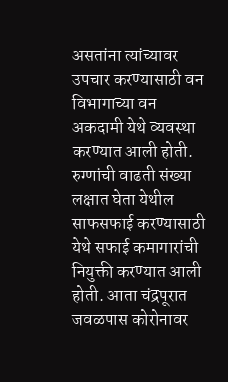असतांना त्यांच्यावर उपचार करण्यासाठी वन विभागाच्या वन अकदामी येथे व्यवस्था करण्यात आली होती. रुग्णांची वाढती संख्या लक्षात घेता येथील साफसफाई करण्यासाठी येथे सफाई कमागारांची नियुक्ती करण्यात आली होती. आता चंद्रपूरात जवळपास कोरोनावर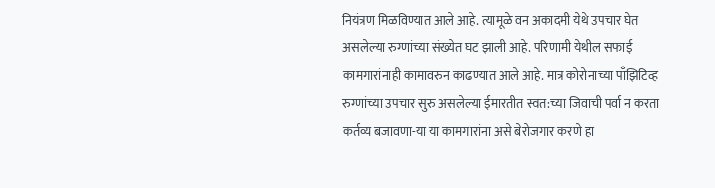नियंत्रण मिळविण्यात आले आहे. त्यामूळे वन अकादमी येथे उपचार घेत असलेल्या रुग्णांच्या संख्येत घट झाली आहे. परिणामी येथील सफाई कामगारांनाही कामावरुन काढण्यात आले आहे. मात्र कोरोनाच्या पाँझिटिव्ह रुग्णांच्या उपचार सुरु असलेल्या ईमारतीत स्वत:च्या जिवाची पर्वा न करता कर्तव्य बजावणा-या या कामगारांना असे बेरोजगार करणे हा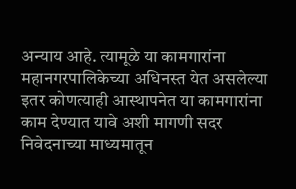अन्याय आहे. त्यामूळे या कामगारांना महानगरपालिकेच्या अधिनस्त येत असलेल्या इतर कोणत्याही आस्थापनेत या कामगारांना काम देण्यात यावे अशी मागणी सदर निवेदनाच्या माध्यमातून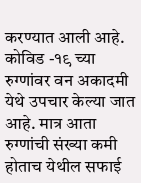करण्यात आली आहे.
कोविड -१९ च्या रुग्णांवर वन अकादमी येथे उपचार केल्या जात आहे. मात्र आता रुग्णांची संख्या कमी होताच येथील सफाई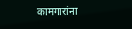कामगारांना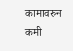कामावरुन कमी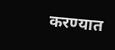करण्यात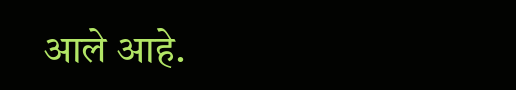आले आहे.